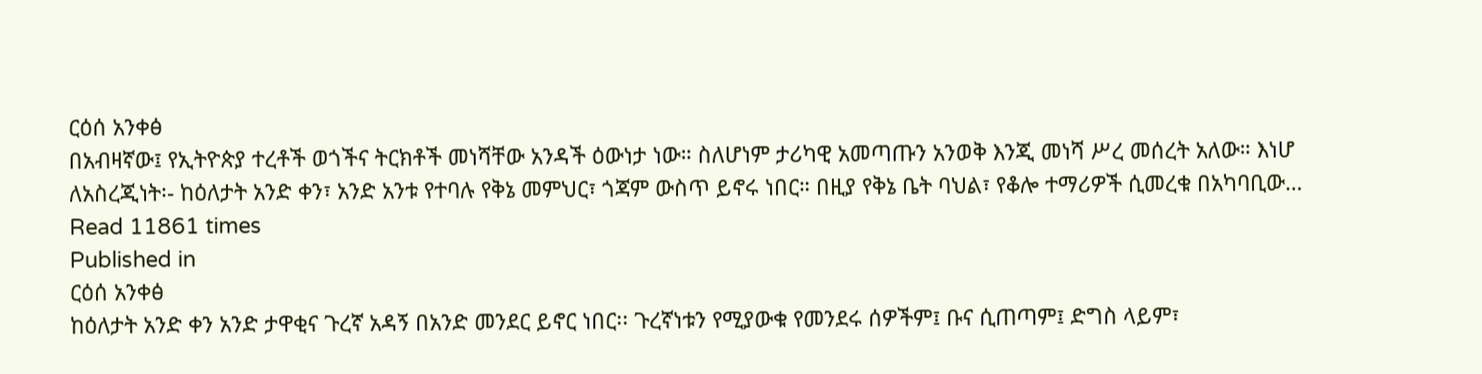ርዕሰ አንቀፅ
በአብዛኛው፤ የኢትዮጵያ ተረቶች ወጎችና ትርክቶች መነሻቸው አንዳች ዕውነታ ነው። ስለሆነም ታሪካዊ አመጣጡን አንወቅ እንጂ መነሻ ሥረ መሰረት አለው። እነሆ ለአስረጂነት፡- ከዕለታት አንድ ቀን፣ አንድ አንቱ የተባሉ የቅኔ መምህር፣ ጎጃም ውስጥ ይኖሩ ነበር። በዚያ የቅኔ ቤት ባህል፣ የቆሎ ተማሪዎች ሲመረቁ በአካባቢው…
Read 11861 times
Published in
ርዕሰ አንቀፅ
ከዕለታት አንድ ቀን አንድ ታዋቂና ጉረኛ አዳኝ በአንድ መንደር ይኖር ነበር፡፡ ጉረኛነቱን የሚያውቁ የመንደሩ ሰዎችም፤ ቡና ሲጠጣም፤ ድግስ ላይም፣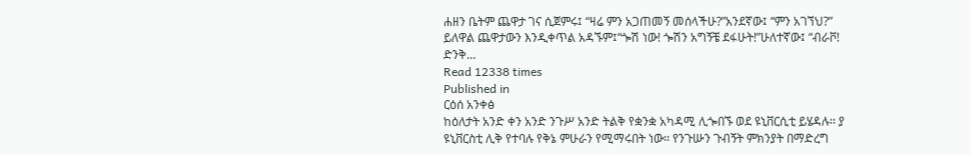ሐዘን ቤትም ጨዋታ ገና ሲጀምሩ፤ “ዛሬ ምን አጋጠመኝ መሰላችሁ?”አንደኛው፤ “ምን አገኘህ?” ይለዋል ጨዋታውን እንዲቀጥል አዳኙም፤“ጐሽ ነው! ጐሽን አግኝቼ ደፋሁት!”ሁለተኛው፤ “ብራቮ! ድንቅ…
Read 12338 times
Published in
ርዕሰ አንቀፅ
ከዕለታት አንድ ቀን አንድ ንጉሥ አንድ ትልቅ የቋንቋ አካዳሚ ሊጐበኙ ወደ ዩኒቨርሲቲ ይሄዳሉ፡፡ ያ ዩኒቨርስቲ ሊቅ የተባሉ የቅኔ ምሁራን የሚማሩበት ነው፡፡ የንጉሡን ጉብኝት ምክንያት በማድረግ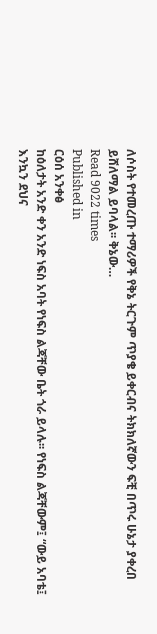ለሶስት የተመረጡ ተማሪዎች የቅኔ ትርጉም ጥያቄ ይቀርብና ትክክለኛውን ፍቺ በጥሩ ሁኔታ ያቀረበ ይሸለማል ይባላል፡፡ ቅኔው…
Read 9022 times
Published in
ርዕሰ አንቀፅ
ከዕለታት አንድ ቀን አንድ ነፍስ አባት የነፍስ ልጃቸው ቤት ጎራ ይላሉ፡፡ የነፍስ ልጃቸውም፤ “ውይ አባቴ፤ እንኳን ደህና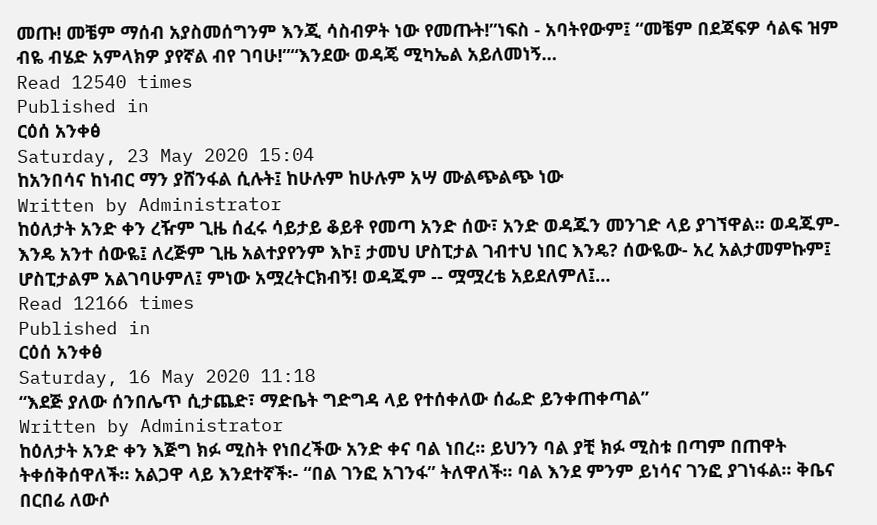መጡ! መቼም ማሰብ አያስመሰግንም እንጂ ሳስብዎት ነው የመጡት!”ነፍስ - አባትየውም፤ “መቼም በደጃፍዎ ሳልፍ ዝም ብዬ ብሄድ አምላክዎ ያየኛል ብየ ገባሁ!”“እንደው ወዳጄ ሚካኤል አይለመነኝ…
Read 12540 times
Published in
ርዕሰ አንቀፅ
Saturday, 23 May 2020 15:04
ከአንበሳና ከነብር ማን ያሸንፋል ሲሉት፤ ከሁሉም ከሁሉም አሣ ሙልጭልጭ ነው
Written by Administrator
ከዕለታት አንድ ቀን ረዥም ጊዜ ሰፈሩ ሳይታይ ቆይቶ የመጣ አንድ ሰው፣ አንድ ወዳጁን መንገድ ላይ ያገኘዋል፡፡ ወዳጁም- እንዴ አንተ ሰውዬ፤ ለረጅም ጊዜ አልተያየንም እኮ፤ ታመህ ሆስፒታል ገብተህ ነበር እንዴ? ሰውዬው- አረ አልታመምኩም፤ ሆስፒታልም አልገባሁምለ፤ ምነው አሟረትርክብኝ! ወዳጁም -- ሟሟረቴ አይደለምለ፤…
Read 12166 times
Published in
ርዕሰ አንቀፅ
Saturday, 16 May 2020 11:18
“እደጅ ያለው ሰንበሌጥ ሲታጨድ፣ ማድቤት ግድግዳ ላይ የተሰቀለው ሰፌድ ይንቀጠቀጣል”
Written by Administrator
ከዕለታት አንድ ቀን እጅግ ክፉ ሚስት የነበረችው አንድ ቀና ባል ነበረ፡፡ ይህንን ባል ያቺ ክፉ ሚስቱ በጣም በጠዋት ትቀሰቅሰዋለች፡፡ አልጋዋ ላይ እንደተኛች፡- “በል ገንፎ አገንፋ” ትለዋለች፡፡ ባል እንደ ምንም ይነሳና ገንፎ ያገነፋል፡፡ ቅቤና በርበሬ ለውሶ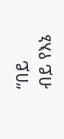“በይ ብይ የእኔ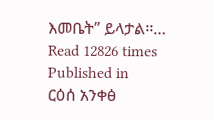እመቤት” ይላታል፡፡…
Read 12826 times
Published in
ርዕሰ አንቀፅ